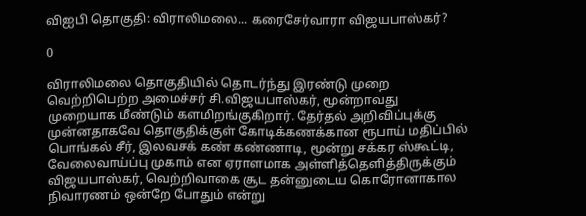விஐபி தொகுதி: விராலிமலை... கரைசேர்வாரா விஜயபாஸ்கர்?

0

விராலிமலை தொகுதியில் தொடர்ந்து இரண்டு முறை வெற்றிபெற்ற அமைச்சர் சி.விஜயபாஸ்கர், மூன்றாவது முறையாக மீண்டும் களமிறங்குகிறார். தேர்தல் அறிவிப்புக்கு முன்னதாகவே தொகுதிக்குள் கோடிக்கணக்கான ரூபாய் மதிப்பில் பொங்கல் சீர், இலவசக் கண் கண்ணாடி, மூன்று சக்கர ஸ்கூட்டி, வேலைவாய்ப்பு முகாம் என ஏராளமாக அள்ளித்தெளித்திருக்கும் விஜயபாஸ்கர், வெற்றிவாகை சூட தன்னுடைய கொரோனாகால நிவாரணம் ஒன்றே போதும் என்று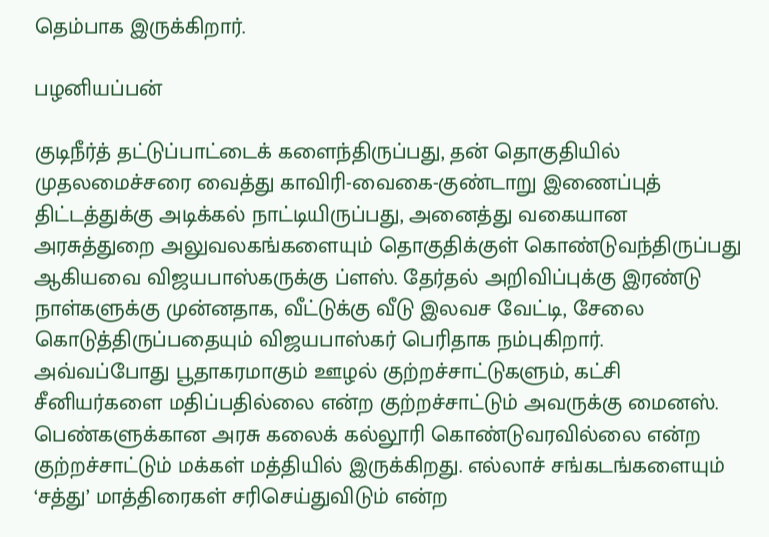தெம்பாக இருக்கிறார்.

பழனியப்பன்

குடிநீர்த் தட்டுப்பாட்டைக் களைந்திருப்பது, தன் தொகுதியில் முதலமைச்சரை வைத்து காவிரி-வைகை-குண்டாறு இணைப்புத் திட்டத்துக்கு அடிக்கல் நாட்டியிருப்பது, அனைத்து வகையான அரசுத்துறை அலுவலகங்களையும் தொகுதிக்குள் கொண்டுவந்திருப்பது ஆகியவை விஜயபாஸ்கருக்கு ப்ளஸ். தேர்தல் அறிவிப்புக்கு இரண்டு நாள்களுக்கு முன்னதாக, வீட்டுக்கு வீடு இலவச வேட்டி, சேலை கொடுத்திருப்பதையும் விஜயபாஸ்கர் பெரிதாக நம்புகிறார். அவ்வப்போது பூதாகரமாகும் ஊழல் குற்றச்சாட்டுகளும், கட்சி சீனியர்களை மதிப்பதில்லை என்ற குற்றச்சாட்டும் அவருக்கு மைனஸ். பெண்களுக்கான அரசு கலைக் கல்லூரி கொண்டுவரவில்லை என்ற குற்றச்சாட்டும் மக்கள் மத்தியில் இருக்கிறது. எல்லாச் சங்கடங்களையும் ‘சத்து’ மாத்திரைகள் சரிசெய்துவிடும் என்ற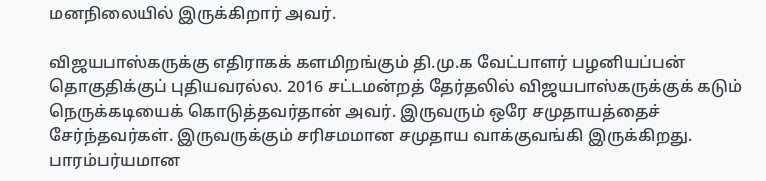மனநிலையில் இருக்கிறார் அவர்.

விஜயபாஸ்கருக்கு எதிராகக் களமிறங்கும் தி.மு.க வேட்பாளர் பழனியப்பன் தொகுதிக்குப் புதியவரல்ல. 2016 சட்டமன்றத் தேர்தலில் விஜயபாஸ்கருக்குக் கடும் நெருக்கடியைக் கொடுத்தவர்தான் அவர். இருவரும் ஒரே சமுதாயத்தைச் சேர்ந்தவர்கள். இருவருக்கும் சரிசமமான சமுதாய வாக்குவங்கி இருக்கிறது. பாரம்பர்யமான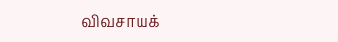விவசாயக்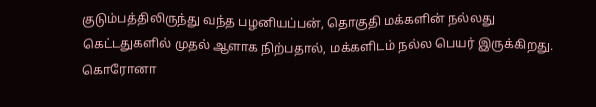குடும்பத்திலிருந்து வந்த பழனியப்பன், தொகுதி மக்களின் நல்லது கெட்டதுகளில் முதல் ஆளாக நிற்பதால், மக்களிடம் நல்ல பெயர் இருக்கிறது. கொரோனா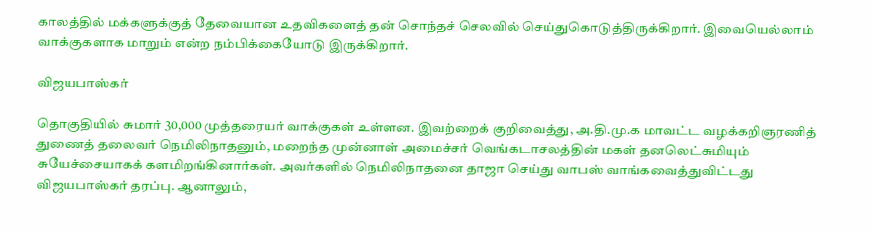காலத்தில் மக்களுக்குத் தேவையான உதவிகளைத் தன் சொந்தச் செலவில் செய்துகொடுத்திருக்கிறார். இவையெல்லாம் வாக்குகளாக மாறும் என்ற நம்பிக்கையோடு இருக்கிறார்.

விஜயபாஸ்கர்

தொகுதியில் சுமார் 30,000 முத்தரையர் வாக்குகள் உள்ளன. இவற்றைக் குறிவைத்து, அ.தி.மு.க மாவட்ட வழக்கறிஞரணித் துணைத் தலைவர் நெமிலிநாதனும், மறைந்த முன்னாள் அமைச்சர் வெங்கடாசலத்தின் மகள் தனலெட்சுமியும் சுயேச்சையாகக் களமிறங்கினார்கள். அவர்களில் நெமிலிநாதனை தாஜா செய்து வாபஸ் வாங்கவைத்துவிட்டது விஜயபாஸ்கர் தரப்பு. ஆனாலும்,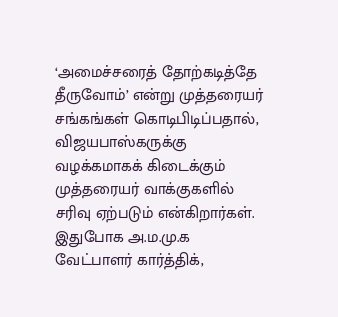‘அமைச்சரைத் தோற்கடித்தே தீருவோம்’ என்று முத்தரையர் சங்கங்கள் கொடிபிடிப்பதால், விஜயபாஸ்கருக்கு வழக்கமாகக் கிடைக்கும் முத்தரையர் வாக்குகளில் சரிவு ஏற்படும் என்கிறார்கள். இதுபோக அ.ம.மு.க வேட்பாளர் கார்த்திக்,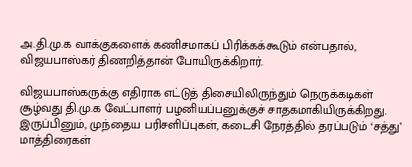அ.தி.மு.க வாக்குகளைக் கணிசமாகப் பிரிக்கக்கூடும் என்பதால், விஜயபாஸ்கர் திணறித்தான் போயிருக்கிறார்.

விஜயபாஸ்கருக்கு எதிராக எட்டுத் திசையிலிருந்தும் நெருக்கடிகள் சூழ்வது தி.மு.க வேட்பாளர் பழனியப்பனுக்குச் சாதகமாகியிருக்கிறது. இருப்பினும், முந்தைய பரிசளிப்புகள், கடைசி நேரத்தில் தரப்படும் ‘சத்து’ மாத்திரைகள்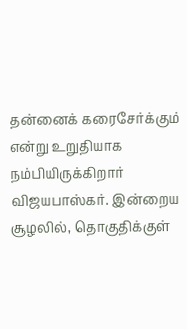தன்னைக் கரைசேர்க்கும் என்று உறுதியாக நம்பியிருக்கிறார் விஜயபாஸ்கர். இன்றைய சூழலில், தொகுதிக்குள்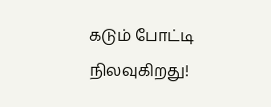கடும் போட்டி நிலவுகிறது!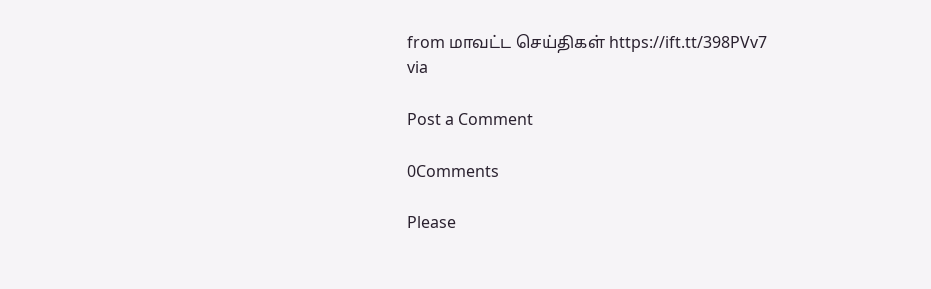from மாவட்ட செய்திகள் https://ift.tt/398PVv7
via

Post a Comment

0Comments

Please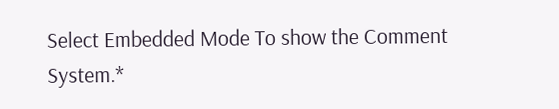Select Embedded Mode To show the Comment System.*